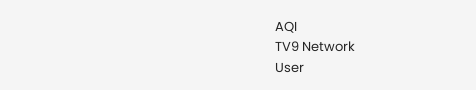AQI
TV9 Network
User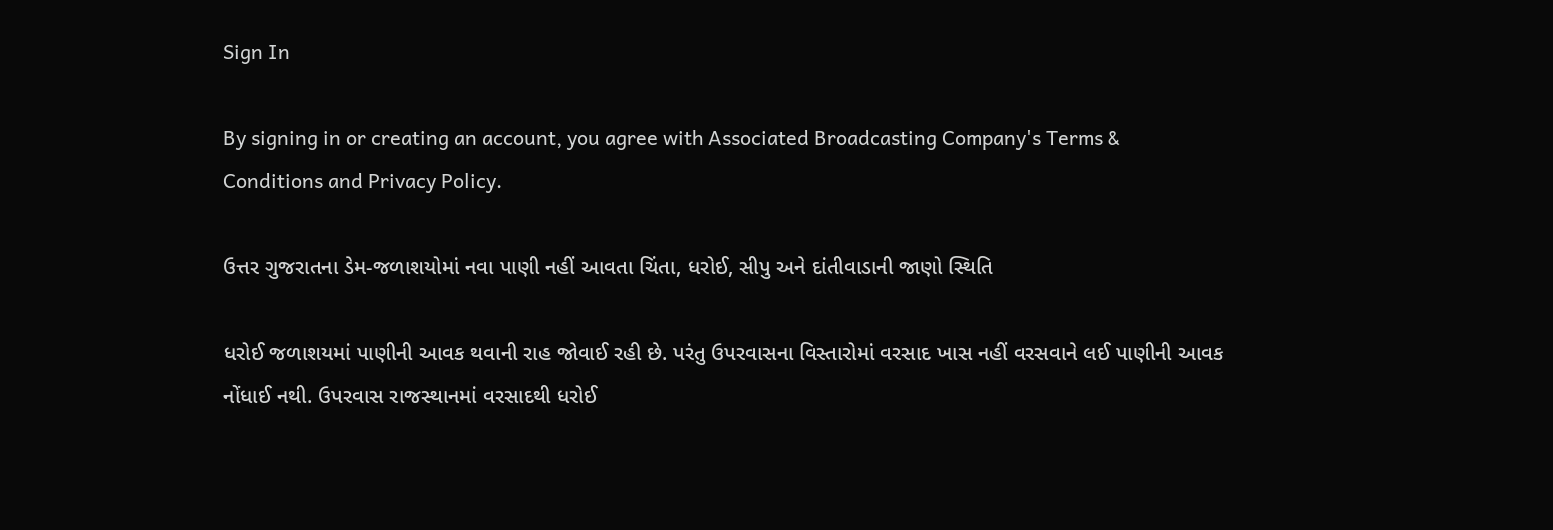Sign In

By signing in or creating an account, you agree with Associated Broadcasting Company's Terms & Conditions and Privacy Policy.

ઉત્તર ગુજરાતના ડેમ-જળાશયોમાં નવા પાણી નહીં આવતા ચિંતા, ધરોઈ, સીપુ અને દાંતીવાડાની જાણો સ્થિતિ

ધરોઈ જળાશયમાં પાણીની આવક થવાની રાહ જોવાઈ રહી છે. પરંતુ ઉપરવાસના વિસ્તારોમાં વરસાદ ખાસ નહીં વરસવાને લઈ પાણીની આવક નોંધાઈ નથી. ઉપરવાસ રાજસ્થાનમાં વરસાદથી ધરોઈ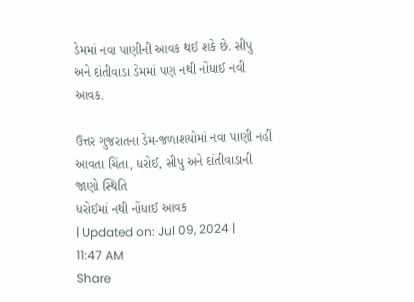ડેમમાં નવા પાણીની આવક થઈ શકે છે. સીપુ અને દાંતીવાડા ડેમમાં પણ નથી નોંધાઈ નવી આવક.

ઉત્તર ગુજરાતના ડેમ-જળાશયોમાં નવા પાણી નહીં આવતા ચિંતા, ધરોઈ, સીપુ અને દાંતીવાડાની જાણો સ્થિતિ
ધરોઈમાં નથી નોંધાઈ આવક
| Updated on: Jul 09, 2024 | 11:47 AM
Share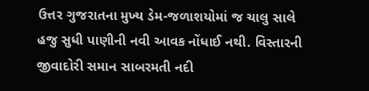ઉત્તર ગુજરાતના મુખ્ય ડેમ-જળાશયોમાં જ ચાલુ સાલે હજુ સુધી પાણીની નવી આવક નોંધાઈ નથી. વિસ્તારની જીવાદોરી સમાન સાબરમતી નદી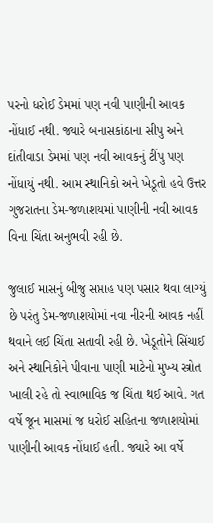પરનો ધરોઈ ડેમમાં પણ નવી પાણીની આવક નોંધાઈ નથી. જ્યારે બનાસકાંઠાના સીપુ અને દાંતીવાડા ડેમમાં પણ નવી આવકનું ટીંપુ પણ નોંધાયું નથી. આમ સ્થાનિકો અને ખેડૂતો હવે ઉત્તર ગુજરાતના ડેમ-જળાશયમાં પાણીની નવી આવક વિના ચિંતા અનુભવી રહી છે.

જુલાઈ માસનું બીજુ સપ્તાહ પણ પસાર થવા લાગ્યું છે પરંતુ ડેમ-જળાશયોમાં નવા નીરની આવક નહીં થવાને લઈ ચિંતા સતાવી રહી છે. ખેડૂતોને સિંચાઈ અને સ્થાનિકોને પીવાના પાણી માટેનો મુખ્ય સ્ત્રોત ખાલી રહે તો સ્વાભાવિક જ ચિંતા થઈ આવે. ગત વર્ષે જૂન માસમાં જ ધરોઈ સહિતના જળાશયોમાં પાણીની આવક નોંધાઈ હતી. જ્યારે આ વર્ષે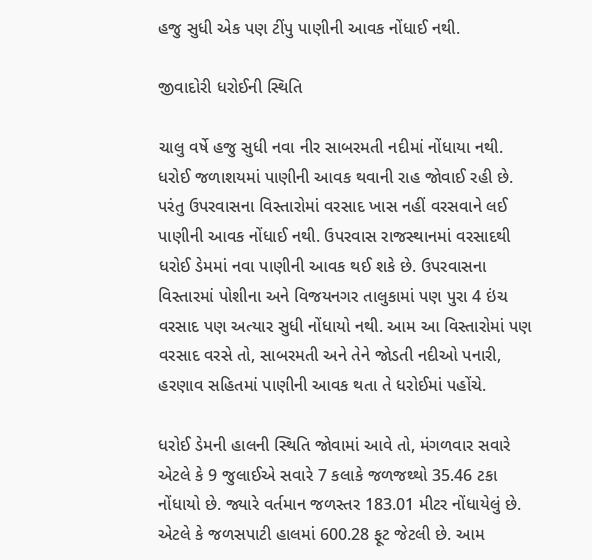હજુ સુધી એક પણ ટીંપુ પાણીની આવક નોંધાઈ નથી.

જીવાદોરી ધરોઈની સ્થિતિ

ચાલુ વર્ષે હજુ સુધી નવા નીર સાબરમતી નદીમાં નોંધાયા નથી. ધરોઈ જળાશયમાં પાણીની આવક થવાની રાહ જોવાઈ રહી છે. પરંતુ ઉપરવાસના વિસ્તારોમાં વરસાદ ખાસ નહીં વરસવાને લઈ પાણીની આવક નોંધાઈ નથી. ઉપરવાસ રાજસ્થાનમાં વરસાદથી ધરોઈ ડેમમાં નવા પાણીની આવક થઈ શકે છે. ઉપરવાસના વિસ્તારમાં પોશીના અને વિજયનગર તાલુકામાં પણ પુરા 4 ઇંચ વરસાદ પણ અત્યાર સુધી નોંધાયો નથી. આમ આ વિસ્તારોમાં પણ વરસાદ વરસે તો, સાબરમતી અને તેને જોડતી નદીઓ પનારી, હરણાવ સહિતમાં પાણીની આવક થતા તે ધરોઈમાં પહોંચે.

ધરોઈ ડેમની હાલની સ્થિતિ જોવામાં આવે તો, મંગળવાર સવારે એટલે કે 9 જુલાઈએ સવારે 7 કલાકે જળજથ્થો 35.46 ટકા નોંધાયો છે. જ્યારે વર્તમાન જળસ્તર 183.01 મીટર નોંધાયેલું છે. એટલે કે જળસપાટી હાલમાં 600.28 ફૂટ જેટલી છે. આમ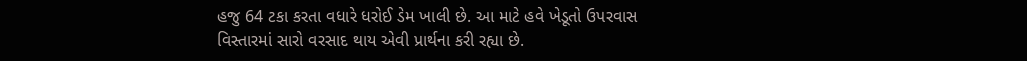હજુ 64 ટકા કરતા વધારે ધરોઈ ડેમ ખાલી છે. આ માટે હવે ખેડૂતો ઉપરવાસ વિસ્તારમાં સારો વરસાદ થાય એવી પ્રાર્થના કરી રહ્યા છે.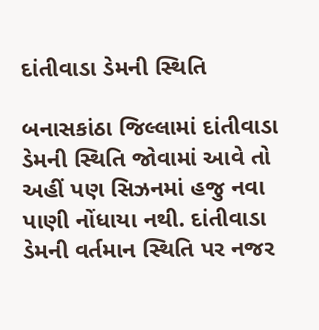દાંતીવાડા ડેમની સ્થિતિ

બનાસકાંઠા જિલ્લામાં દાંતીવાડા ડેમની સ્થિતિ જોવામાં આવે તો અહીં પણ સિઝનમાં હજુ નવા પાણી નોંધાયા નથી. દાંતીવાડા ડેમની વર્તમાન સ્થિતિ પર નજર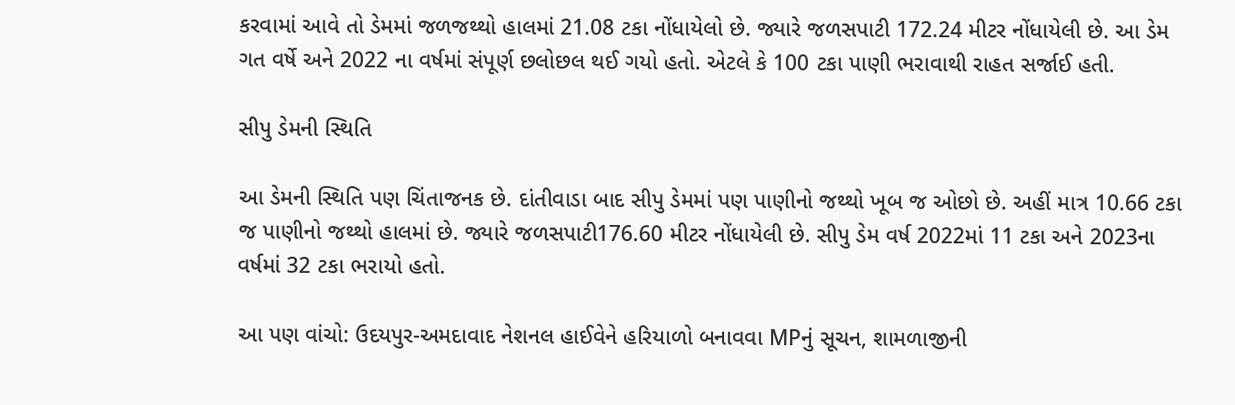કરવામાં આવે તો ડેમમાં જળજથ્થો હાલમાં 21.08 ટકા નોંધાયેલો છે. જ્યારે જળસપાટી 172.24 મીટર નોંધાયેલી છે. આ ડેમ ગત વર્ષે અને 2022 ના વર્ષમાં સંપૂર્ણ છલોછલ થઈ ગયો હતો. એટલે કે 100 ટકા પાણી ભરાવાથી રાહત સર્જાઈ હતી.

સીપુ ડેમની સ્થિતિ

આ ડેમની સ્થિતિ પણ ચિંતાજનક છે. દાંતીવાડા બાદ સીપુ ડેમમાં પણ પાણીનો જથ્થો ખૂબ જ ઓછો છે. અહીં માત્ર 10.66 ટકા જ પાણીનો જથ્થો હાલમાં છે. જ્યારે જળસપાટી176.60 મીટર નોંધાયેલી છે. સીપુ ડેમ વર્ષ 2022માં 11 ટકા અને 2023ના વર્ષમાં 32 ટકા ભરાયો હતો.

આ પણ વાંચો: ઉદયપુર-અમદાવાદ નેશનલ હાઈવેને હરિયાળો બનાવવા MPનું સૂચન, શામળાજીની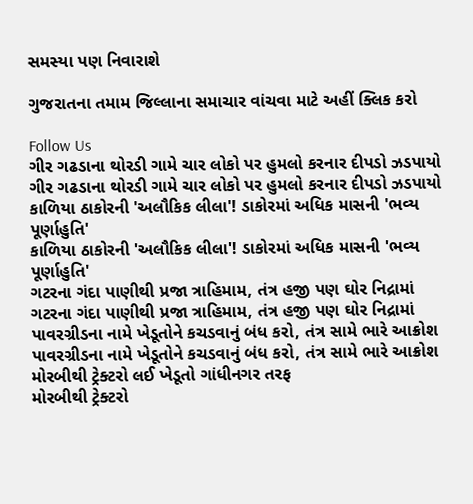સમસ્યા પણ નિવારાશે

ગુજરાતના તમામ જિલ્લાના સમાચાર વાંચવા માટે અહીં ક્લિક કરો

Follow Us
ગીર ગઢડાના થોરડી ગામે ચાર લોકો પર હુમલો કરનાર દીપડો ઝડપાયો
ગીર ગઢડાના થોરડી ગામે ચાર લોકો પર હુમલો કરનાર દીપડો ઝડપાયો
કાળિયા ઠાકોરની 'અલૌકિક લીલા'! ડાકોરમાં અધિક માસની 'ભવ્ય પૂર્ણાહુતિ'
કાળિયા ઠાકોરની 'અલૌકિક લીલા'! ડાકોરમાં અધિક માસની 'ભવ્ય પૂર્ણાહુતિ'
ગટરના ગંદા પાણીથી પ્રજા ત્રાહિમામ, તંત્ર હજી પણ ઘોર નિદ્રામાં
ગટરના ગંદા પાણીથી પ્રજા ત્રાહિમામ, તંત્ર હજી પણ ઘોર નિદ્રામાં
પાવરગ્રીડના નામે ખેડૂતોને કચડવાનું બંધ કરો, તંત્ર સામે ભારે આક્રોશ
પાવરગ્રીડના નામે ખેડૂતોને કચડવાનું બંધ કરો, તંત્ર સામે ભારે આક્રોશ
મોરબીથી ટ્રેક્ટરો લઈ ખેડૂતો ગાંધીનગર તરફ
મોરબીથી ટ્રેક્ટરો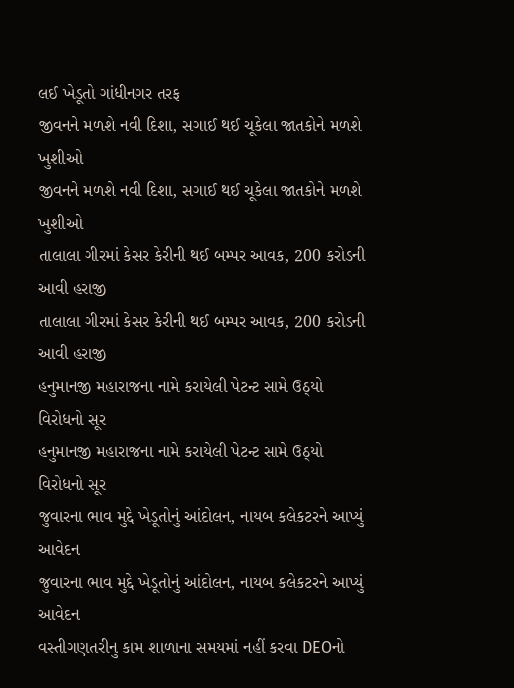લઈ ખેડૂતો ગાંધીનગર તરફ
જીવનને મળશે નવી દિશા, સગાઈ થઈ ચૂકેલા જાતકોને મળશે ખુશીઓ
જીવનને મળશે નવી દિશા, સગાઈ થઈ ચૂકેલા જાતકોને મળશે ખુશીઓ
તાલાલા ગીરમાં કેસર કેરીની થઈ બમ્પર આવક, 200 કરોડની આવી હરાજી
તાલાલા ગીરમાં કેસર કેરીની થઈ બમ્પર આવક, 200 કરોડની આવી હરાજી
હનુમાનજી મહારાજના નામે કરાયેલી પેટન્ટ સામે ઉઠ્યો વિરોધનો સૂર
હનુમાનજી મહારાજના નામે કરાયેલી પેટન્ટ સામે ઉઠ્યો વિરોધનો સૂર
જુવારના ભાવ મુદ્દે ખેડૂતોનું આંદોલન, નાયબ કલેકટરને આપ્યું આવેદન
જુવારના ભાવ મુદ્દે ખેડૂતોનું આંદોલન, નાયબ કલેકટરને આપ્યું આવેદન
વસ્તીગણતરીનુ કામ શાળાના સમયમાં નહીં કરવા DEOનો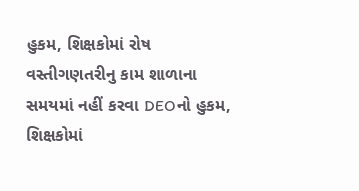હુકમ, શિક્ષકોમાં રોષ
વસ્તીગણતરીનુ કામ શાળાના સમયમાં નહીં કરવા DEOનો હુકમ, શિક્ષકોમાં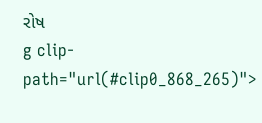રોષ
g clip-path="url(#clip0_868_265)">